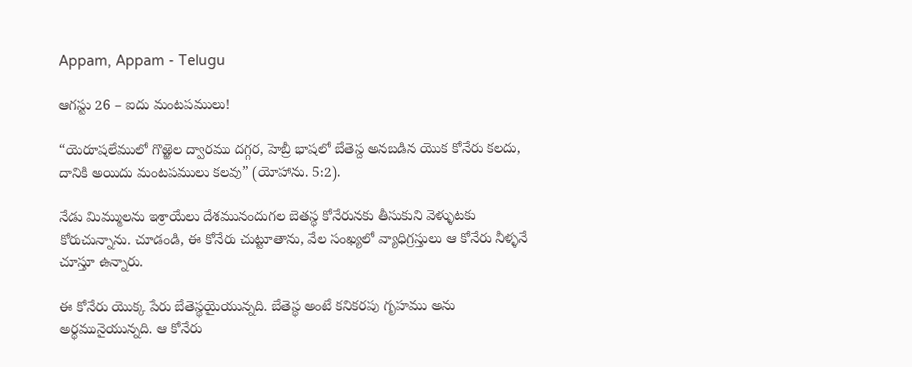Appam, Appam - Telugu

ఆగస్టు 26 – ఐదు మంటపములు!

“యెరూషలేములో గొఱ్ఱెల ద్వారము దగ్గర, హెబ్రీ భాషలో బేతెస్ద అనబడిన యొక కోనేరు కలదు, దానికి అయిదు మంటపములు కలవు” (యోహాను. 5:2).

నేడు మిమ్ములను ఇశ్రాయేలు దేశమునందుగల బెతస్థ కోనేరునకు తీసుకుని వెళ్ళుటకు కోరుచున్నాను. చూడండి, ఈ కోనేరు చుట్టూతాను, వేల సంఖ్యలో వ్యాధిగ్రస్తులు ఆ కోనేరు నీళ్ళనే చూస్తూ ఉన్నారు.

ఈ కోనేరు యొక్క పేరు బేతెస్థయైయున్నది. బేతెస్థ అంటే కనికరపు గృహము అను అర్థమునైయున్నది. ఆ కోనేరు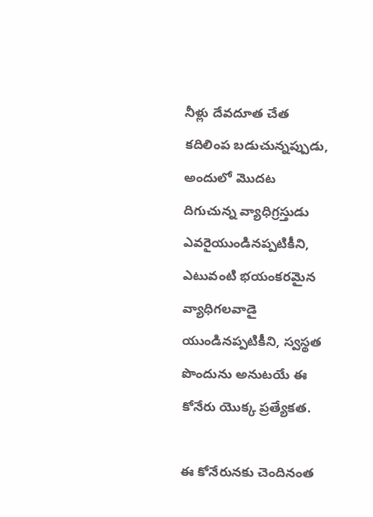నీళ్లు దేవదూత చేత కదిలింప బడుచున్నప్పుడు, అందులో మొదట దిగుచున్న వ్యాధిగ్రస్తుడు ఎవరైయుండినప్పటికీని, ఎటువంటి భయంకరమైన వ్యాధిగలవాడై యుండినప్పటికీని, స్వస్థత పొందును అనుటయే ఈ కోనేరు యొక్క ప్రత్యేకత.

ఈ కోనేరునకు చెందినంత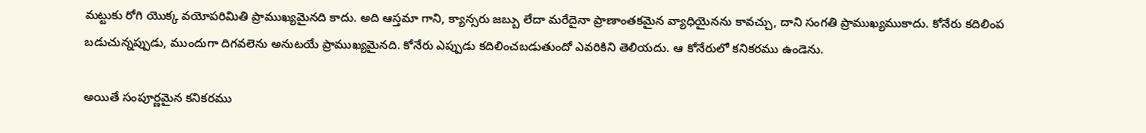మట్టుకు రోగి యొక్క వయోపరిమితి ప్రాముఖ్యమైనది కాదు. అది ఆస్తమా గాని, క్యాన్సరు జబ్బు లేదా మరేదైనా ప్రాణాంతకమైన వ్యాధియైనను కావచ్చు, దాని సంగతి ప్రాముఖ్యముకాదు. కోనేరు కదిలింప బడుచున్నప్పుడు, ముందుగా దిగవలెను అనుటయే ప్రాముఖ్యమైనది. కోనేరు ఎప్పుడు కదిలించబడుతుందో ఎవరికిని తెలియదు. ఆ కోనేరులో కనికరము ఉండెను.

అయితే సంపూర్ణమైన కనికరము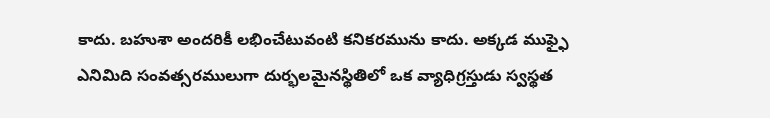కాదు. బహుశా అందరికీ లభించేటువంటి కనికరమును కాదు. అక్కడ ముఫ్ఫై ఎనిమిది సంవత్సరములుగా దుర్భలమైనస్థితిలో ఒక వ్యాధిగ్రస్తుడు స్వస్థత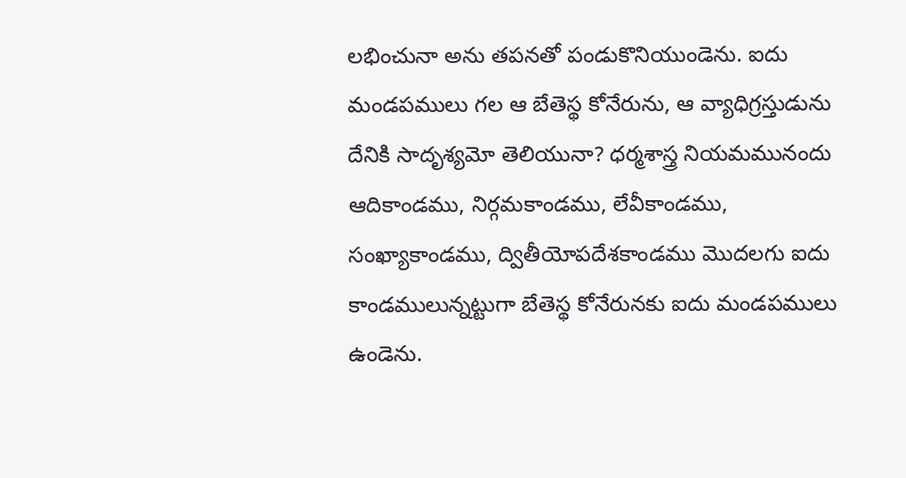లభించునా అను తపనతో పండుకొనియుండెను. ఐదు మండపములు గల ఆ బేతెస్థ కోనేరు‍ను, ఆ వ్యాధిగ్రస్తుడును దేనికి సాదృశ్యమో తెలియునా? ధర్మశాస్త్ర నియమమునందు ఆదికాండము, నిర్గమకాండము, లేవీకాండము, సంఖ్యాకాండము, ద్వితీయోపదేశకాండము మొదలగు ఐదు కాండములున్నట్టుగా బేతెస్థ కోనేరునకు ఐదు మండపములు ఉండెను.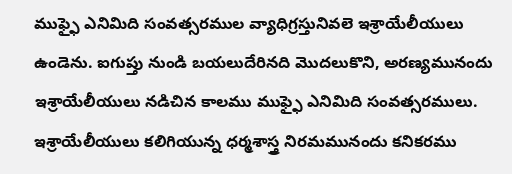ముఫ్ఫై ఎనిమిది సంవత్సరముల వ్యాధిగ్రస్తునివలె ఇశ్రాయేలీయులు ఉండెను. ఐగుప్తు నుండి బయలుదేరినది మొదలుకొని, అరణ్యమునందు ఇశ్రాయేలీయులు నడిచిన కాలము ముఫ్ఫై ఎనిమిది సంవత్సరములు. ఇశ్రాయేలీయులు కలిగియున్న ధర్మశాస్త్ర నిరమమునందు కనికరము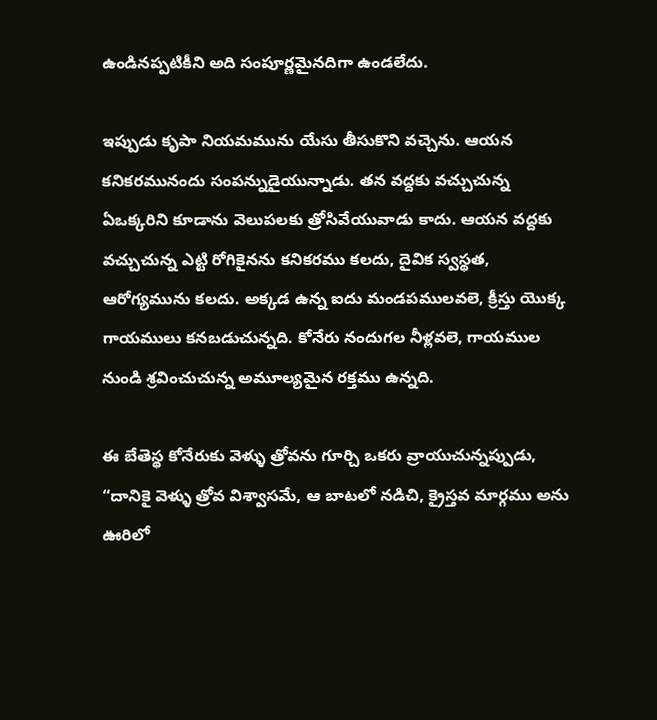ఉండినప్పటికీని అది సంపూర్ణమైనదిగా ఉండలేదు.

ఇప్పుడు కృపా నియమమును యేసు తీసుకొని వచ్చెను. ఆయన కనికరమునందు సంపన్నుడైయున్నాడు. తన వద్దకు వచ్చుచున్న ఏఒక్కరిని కూడాను వెలుపలకు త్రోసివేయువాడు కాదు. ఆయన వద్దకు వచ్చుచున్న ఎట్టి రోగికైనను కనికరము కలదు, దైవిక స్వస్థత, ఆరోగ్యమును కలదు. అక్కడ ఉన్న ఐదు మండపములవలె, క్రీస్తు యొక్క గాయములు కనబడుచున్నది. కోనేరు నందుగల నీళ్లవలె, గాయముల నుండి శ్రవించుచున్న అమూల్యమైన రక్తము ఉన్నది.

ఈ బేతెస్థ కోనేరుకు వెళ్ళు త్రోవను గూర్చి ఒకరు వ్రాయుచున్నప్పుడు, “దానికై వెళ్ళు త్రోవ విశ్వాసమే, ఆ బాటలో నడిచి, క్రైస్తవ మార్గము అను ఊరిలో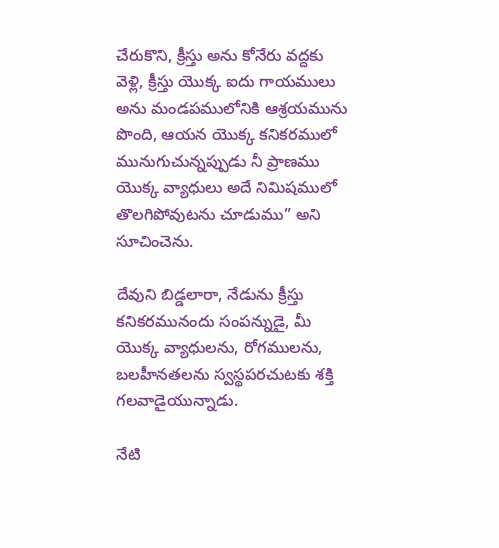చేరుకొని, క్రీస్తు అను కోనేరు వద్దకు వెళ్లి, క్రీస్తు యొక్క ఐదు గాయములు అను మండపములోనికి ఆశ్రయమును పొంది, ఆయన యొక్క కనికరములో మునుగుచున్నప్పుడు నీ ప్రాణము యొక్క వ్యాధులు అదే నిమిషములో తొలగిపోవుటను చూడుము” అని సూచించెను.

దేవుని బిడ్డలారా, నేడును క్రీస్తు కనికరమునందు సంపన్నుడై, మీ యొక్క వ్యాధులను, రోగములను, బలహీనతలను స్వస్థపరచుటకు శక్తి గలవాడైయున్నాడు.

నేటి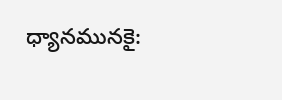ధ్యానమునకై: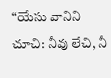“యేసు వానిని చూచి: నీవు లేచి, నీ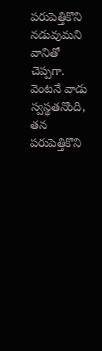పరుపెత్తికొని నడువుమని వానితో చెప్పగా. వెంటనే వాడు స్వస్థతనొంది, తన పరుపెత్తికొని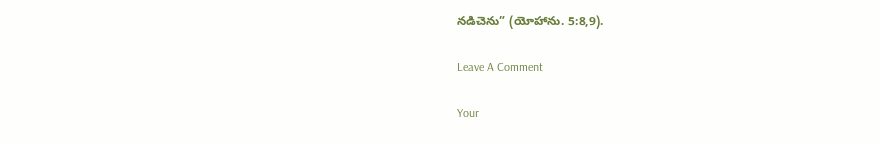నడిచెను” (యోహాను. 5:8,9).

Leave A Comment

Your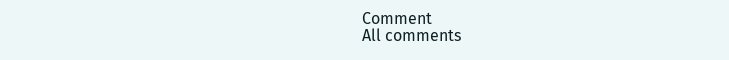Comment
All comments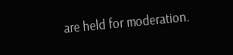are held for moderation.